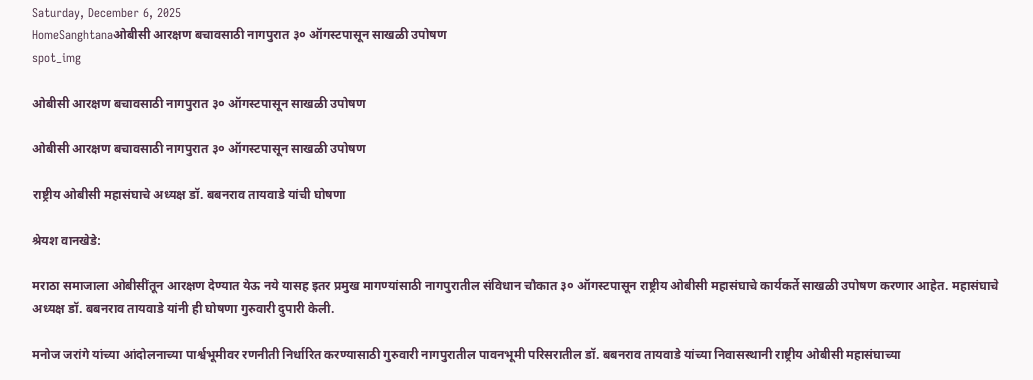Saturday, December 6, 2025
HomeSanghtanaओबीसी आरक्षण बचावसाठी नागपुरात ३० ऑगस्टपासून साखळी उपोषण
spot_img

ओबीसी आरक्षण बचावसाठी नागपुरात ३० ऑगस्टपासून साखळी उपोषण

ओबीसी आरक्षण बचावसाठी नागपुरात ३० ऑगस्टपासून साखळी उपोषण

राष्ट्रीय ओबीसी महासंघाचे अध्यक्ष डॉ. बबनराव तायवाडे यांची घोषणा

श्रेयश वानखेडे:

मराठा समाजाला ओबीसींतून आरक्षण देण्यात येऊ नये यासह इतर प्रमुख मागण्यांसाठी नागपुरातील संविधान चौकात ३० ऑगस्टपासून राष्ट्रीय ओबीसी महासंघाचे कार्यकर्ते साखळी उपोषण करणार आहेत. महासंघाचे अध्यक्ष डॉ. बबनराव तायवाडे यांनी ही घोषणा गुरुवारी दुपारी केली.

मनोज जरांगे यांच्या आंदोलनाच्या पार्श्वभूमीवर रणनीती निर्धारित करण्यासाठी गुरुवारी नागपुरातील पावनभूमी परिसरातील डॉ. बबनराव तायवाडे यांच्या निवासस्थानी राष्ट्रीय ओबीसी महासंघाच्या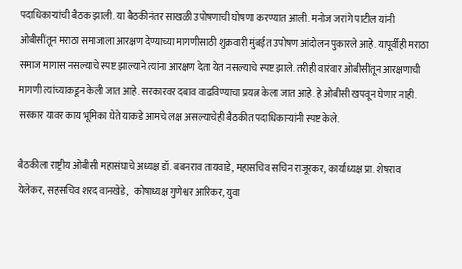पदाधिकाऱ्यांची बैठक झाली. या बैठकीनंतर साखळी उपोषणाची घोषणा करण्यात आली. मनोज जरांगे पाटील यांनी ओबीसींतून मराठा समाजाला आरक्षण देण्याच्या मागणीसाठी शुक्रवारी मुंबईत उपोषण आंदोलन पुकारले आहे. यापूर्वीही मराठा समाज मागास नसल्याचे स्पष्ट झाल्याने त्यांना आरक्षण देता येत नसल्याचे स्पष्ट झाले. तरीही वारंवार ओबीसींतून आरक्षणाची मागणी त्यांच्याकडून केली जात आहे. सरकारवर दबाव वाढविण्याचा प्रयत्न केला जात आहे. हे ओबीसी खपवून घेणार नाही. सरकार यावर काय भूमिका घेते याकडे आमचे लक्ष असल्याचेही बैठकीत पदाधिकाऱ्यांनी स्पष्ट केले.

बैठकीला राष्ट्रीय ओबीसी महासंघाचे अध्यक्ष डॉ. बबनराव तायवाडे, महासचिव सचिन राजूरकर, कार्याध्यक्ष प्रा. शेषराव येलेकर, सहसचिव शरद वानखेडे,   कोषाध्यक्ष गुणेश्वर आरिकर, युवा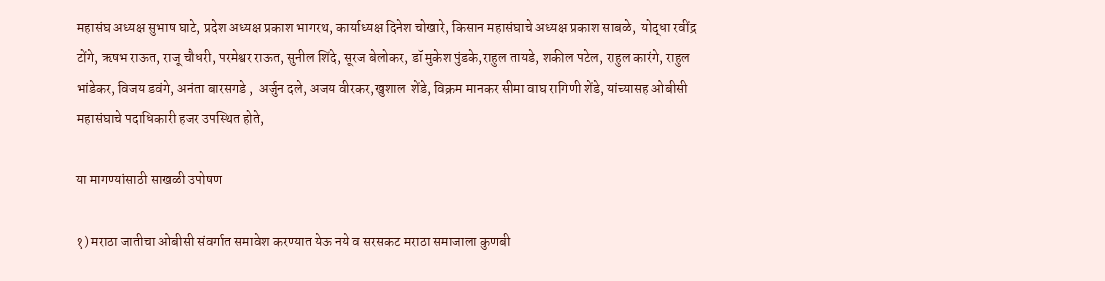महासंघ अध्यक्ष सुभाष घाटे, प्रदेश अध्यक्ष प्रकाश भागरथ, कार्याध्यक्ष दिनेश चोखारे, किसान महासंघाचे अध्यक्ष प्रकाश साबळे,  योद्धा रवींद्र टोंगे, ऋषभ राऊत, राजू चौधरी, परमेश्वर राऊत, सुनील शिंदे, सूरज बेलोकर, डॉ मुकेश पुंडके,राहुल तायडे, शकील पटेल, राहुल कारंगे, राहुल भांडेकर, विजय डवंगे, अनंता बारसगडे ,  अर्जुन दले, अजय वीरकर,खुशाल  शेंडे, विक्रम मानकर सीमा वाघ रागिणी शेंडे, यांच्यासह ओबीसी महासंघाचे पदाधिकारी हजर उपस्थित होते,

या मागण्यांसाठी साखळी उपोषण

१) मराठा जातीचा ओबीसी संवर्गात समावेश करण्यात येऊ नये व सरसकट मराठा समाजाला कुणबी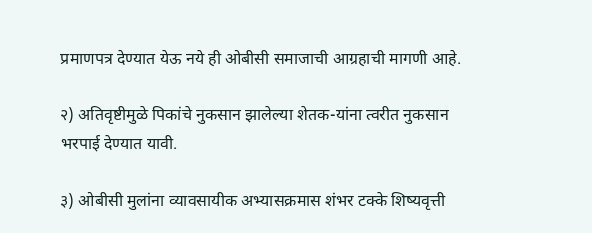प्रमाणपत्र देण्यात येऊ नये ही ओबीसी समाजाची आग्रहाची मागणी आहे.

२) अतिवृष्टीमुळे पिकांचे नुकसान झालेल्या शेतक-यांना त्वरीत नुकसान भरपाई देण्यात यावी.

३) ओबीसी मुलांना व्यावसायीक अभ्यासक्रमास शंभर टक्के शिष्यवृत्ती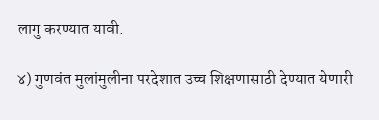लागु करण्यात यावी.

४) गुणवंत मुलांमुलीना परदेशात उच्च शिक्षणासाठी देण्यात येणारी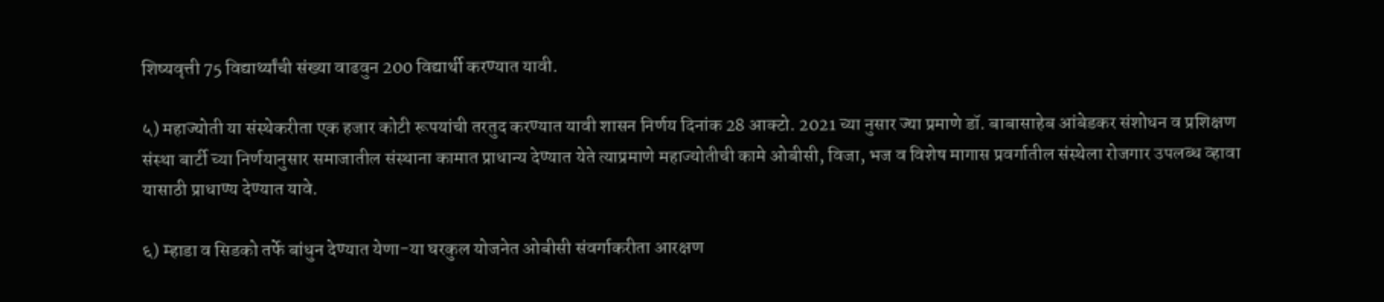शिष्यवृत्ती 75 विद्यार्थ्यांची संख्या वाढवुन 200 विद्यार्थी करण्यात यावी.

५) महाज्योती या संस्थेकरीता एक हजार कोटी रूपयांची तरतुद करण्यात यावी शासन निर्णय दिनांक 28 आक्टो. 2021 च्या नुसार ज्या प्रमाणे डॉ. बाबासाहेब आंबेडकर संशोधन व प्रशिक्षण संस्था बार्टी च्या निर्णयानुसार समाजातील संस्थाना कामात प्राधान्य देण्यात येते त्याप्रमाणे महाज्योतीची कामे ओबीसी, विजा, भज व विशेष मागास प्रवर्गातील संस्थेला रोजगार उपलब्ध व्हावा यासाठी प्राधाण्य देण्यात यावे.

६) म्हाडा व सिडको तर्फे बांधुन देण्यात येणा-या घरकुल योजनेत ओबीसी संवर्गाकरीता आरक्षण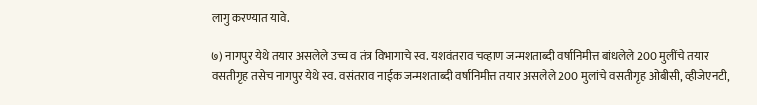लागु करण्यात यावे.

७) नागपुर येथे तयार असलेले उच्च व तंत्र विभागाचे स्व. यशवंतराव चव्हाण जन्मशताब्दी वर्षानिमीत्त बांधलेले 200 मुलींचे तयार वसतीगृह तसेच नागपुर येथे स्व. वसंतराव नाईक जन्मशताब्दी वर्षानिमीत्त तयार असलेले 200 मुलांचे वसतीगृह ओबीसी, व्हीजेएनटी,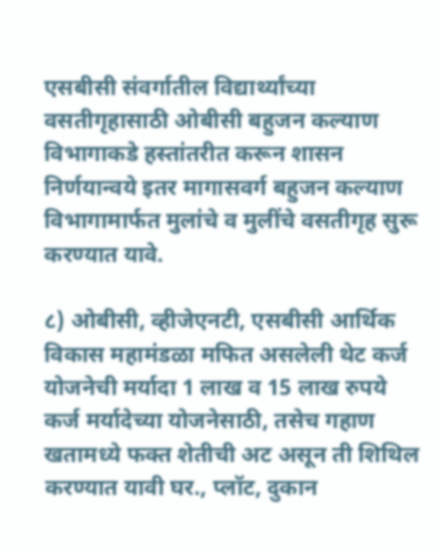एसबीसी संवर्गातील विद्यार्थ्यांच्या वसतीगृहासाठी ओबीसी बहुजन कल्याण विभागाकडे हस्तांतरीत करून शासन निर्णयान्वये इतर मागासवर्ग बहुजन कल्याण विभागामार्फत मुलांचे व मुलींचे वसतीगृह सुरू करण्यात यावे.

८) ओबीसी, व्हीजेएनटी, एसबीसी आर्थिक विकास महामंडळा मफित असलेली थेट कर्ज योजनेची मर्यादा 1 लाख व 15 लाख रुपये कर्ज मर्यादेच्या योजनेसाठी, तसेच गहाण खतामध्ये फक्त शेतीची अट असून ती शिथिल करण्यात यावी घर., प्लॉट, दुकान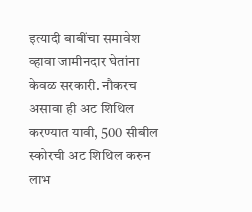इत्यादी बाबींचा समावेश व्हावा जामीनदार घेतांना केवळ सरकारी. नौकरच असावा ही अट शिथिल करण्यात यावी, 500 सीबील स्कोरची अट शिथिल करुन लाभ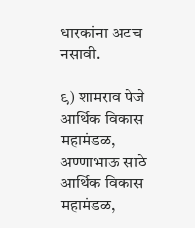धारकांना अटच नसावी.

९) शामराव पेजे आर्थिक विकास महामंडळ, अण्णाभाऊ साठे आर्थिक विकास महामंडळ,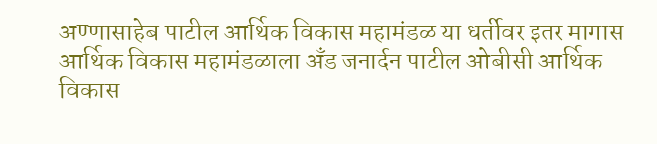अण्णासाहेब पाटील आर्थिक विकास महामंडळ या धर्तीवर इतर मागास आर्थिक विकास महामंडळाला अँड जनार्दन पाटील ओबीसी आर्थिक विकास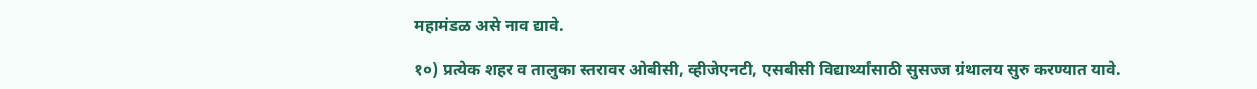महामंडळ असे नाव द्यावे.

१०) प्रत्येक शहर व तालुका स्तरावर ओबीसी, व्हीजेएनटी, एसबीसी विद्यार्थ्यांसाठी सुसज्ज ग्रंथालय सुरु करण्यात यावे.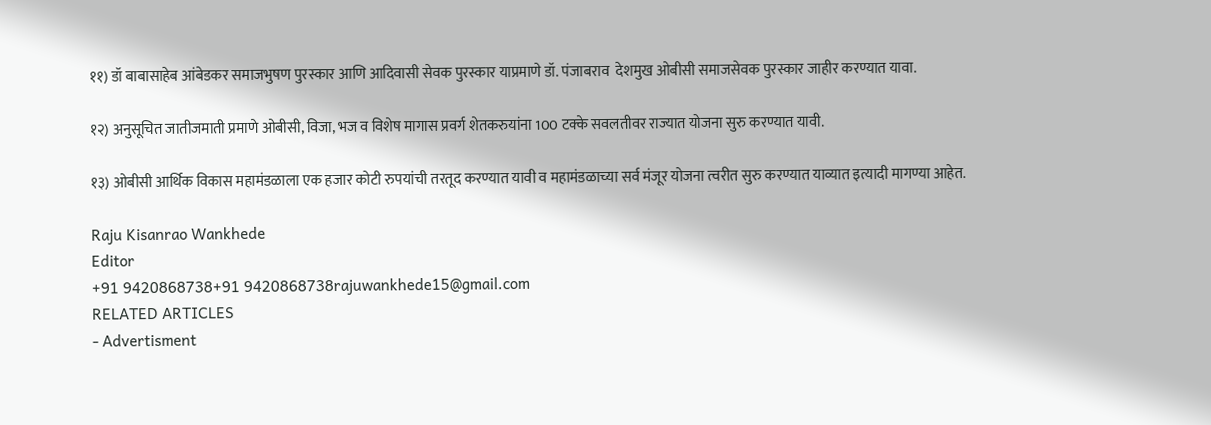११) डॉ बाबासाहेब आंबेडकर समाजभुषण पुरस्कार आणि आदिवासी सेवक पुरस्कार याप्रमाणे डॉ. पंजाबराव  देशमुख ओबीसी समाजसेवक पुरस्कार जाहीर करण्यात यावा.

१२) अनुसूचित जातीजमाती प्रमाणे ओबीसी, विजा, भज व विशेष मागास प्रवर्ग शेतकरुयांना 100 टक्के सवलतीवर राज्यात योजना सुरु करण्यात यावी.

१३) ओबीसी आर्थिक विकास महामंडळाला एक हजार कोटी रुपयांची तरतूद करण्यात यावी व महामंडळाच्या सर्व मंजूर योजना त्वरीत सुरु करण्यात याव्यात इत्यादी मागण्या आहेत.

Raju Kisanrao Wankhede
Editor
+91 9420868738+91 9420868738rajuwankhede15@gmail.com
RELATED ARTICLES
- Advertisment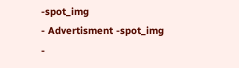-spot_img
- Advertisment -spot_img
-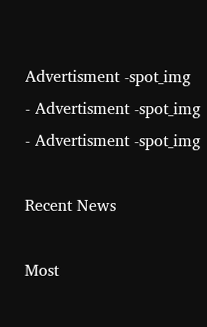Advertisment -spot_img
- Advertisment -spot_img
- Advertisment -spot_img

Recent News

Most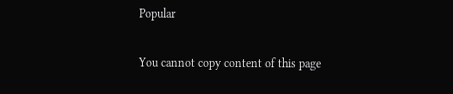Popular

You cannot copy content of this page